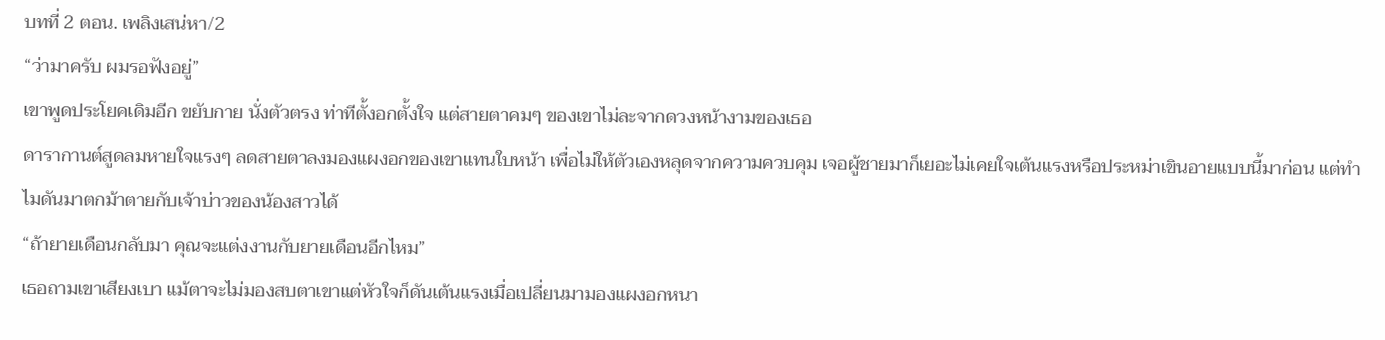บทที่ 2 ตอน. เพลิงเสน่หา/2
“ว่ามาครับ ผมรอฟังอยู่”
เขาพูดประโยคเดิมอีก ขยับกาย นั่งตัวตรง ท่าทีตั้งอกตั้งใจ แต่สายตาคมๆ ของเขาไม่ละจากดวงหน้างามของเธอ
ดารากานต์สูดลมหายใจแรงๆ ลดสายตาลงมองแผงอกของเขาแทนใบหน้า เพื่อไม่ให้ตัวเองหลุดจากความควบคุม เจอผู้ชายมาก็เยอะไม่เคยใจเต้นแรงหรือประหม่าเขินอายแบบนี้มาก่อน แต่ทำไมดันมาตกม้าตายกับเจ้าบ่าวของน้องสาวได้
“ถ้ายายเดือนกลับมา คุณจะแต่งงานกับยายเดือนอีกไหม”
เธอถามเขาเสียงเบา แม้ตาจะไม่มองสบตาเขาแต่หัวใจก็ดันเต้นแรงเมื่อเปลี่ยนมามองแผงอกหนา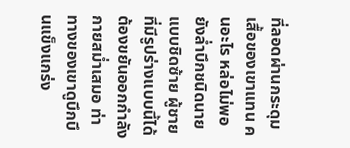ที่ลอดผ่านกระดุมเสื้อของเขาแทน คนอะไร หล่อไม่พอยังล่ำบึกชนิดนายแบบชิดซ้าย ผู้ชายที่มีรูปร่างแบบนี้ได้ต้องขยันออกกำลังกายสม่ำเสมอ ท่าทางของเขาดูบึกบึนแข็งแกร่ง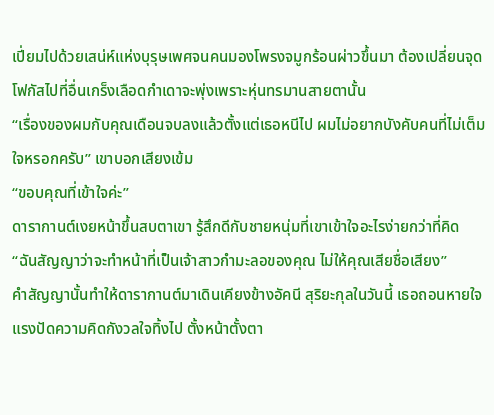เปี่ยมไปด้วยเสน่ห์แห่งบุรุษเพศจนคนมองโพรงจมูกร้อนผ่าวขึ้นมา ต้องเปลี่ยนจุดโฟกัสไปที่อื่นเกร็งเลือดกำเดาจะพุ่งเพราะหุ่นทรมานสายตานั้น
“เรื่องของผมกับคุณเดือนจบลงแล้วตั้งแต่เธอหนีไป ผมไม่อยากบังคับคนที่ไม่เต็มใจหรอกครับ” เขาบอกเสียงเข้ม
“ขอบคุณที่เข้าใจค่ะ”
ดารากานต์เงยหน้าขึ้นสบตาเขา รู้สึกดีกับชายหนุ่มที่เขาเข้าใจอะไรง่ายกว่าที่คิด
“ฉันสัญญาว่าจะทำหน้าที่เป็นเจ้าสาวกำมะลอของคุณ ไม่ให้คุณเสียชื่อเสียง”
คำสัญญานั้นทำให้ดารากานต์มาเดินเคียงข้างอัคนี สุริยะกุลในวันนี้ เธอถอนหายใจแรงปัดความคิดกังวลใจทิ้งไป ตั้งหน้าตั้งตา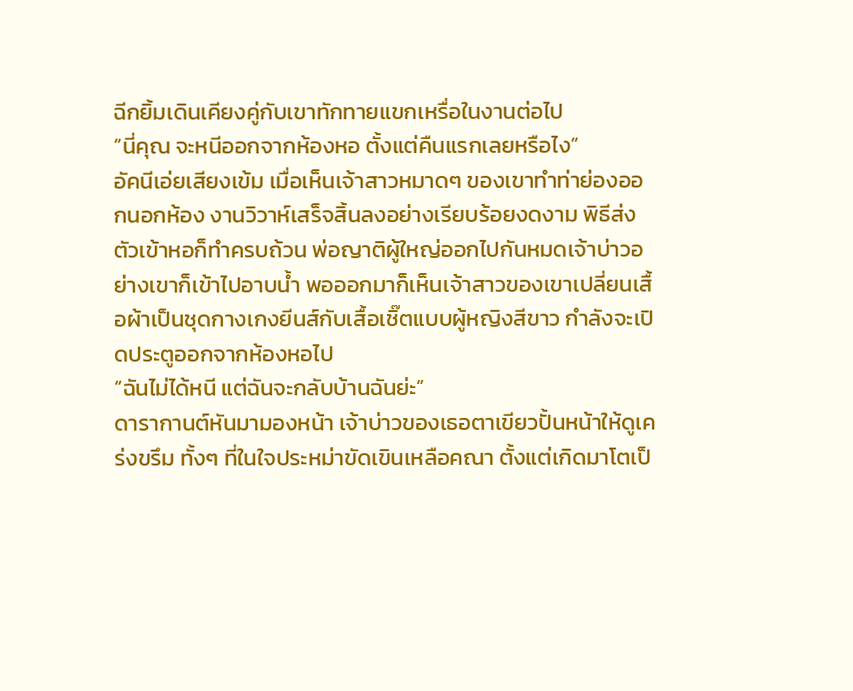ฉีกยิ้มเดินเคียงคู่กับเขาทักทายแขกเหรื่อในงานต่อไป
“นี่คุณ จะหนีออกจากห้องหอ ตั้งแต่คืนแรกเลยหรือไง”
อัคนีเอ่ยเสียงเข้ม เมื่อเห็นเจ้าสาวหมาดๆ ของเขาทำท่าย่องออกนอกห้อง งานวิวาห์เสร็จสิ้นลงอย่างเรียบร้อยงดงาม พิธีส่งตัวเข้าหอก็ทำครบถ้วน พ่อญาติผู้ใหญ่ออกไปกันหมดเจ้าบ่าวอย่างเขาก็เข้าไปอาบน้ำ พอออกมาก็เห็นเจ้าสาวของเขาเปลี่ยนเสื้อผ้าเป็นชุดกางเกงยีนส์กับเสื้อเชิ๊ตแบบผู้หญิงสีขาว กำลังจะเปิดประตูออกจากห้องหอไป
“ฉันไม่ได้หนี แต่ฉันจะกลับบ้านฉันย่ะ”
ดารากานต์หันมามองหน้า เจ้าบ่าวของเธอตาเขียวปั้นหน้าให้ดูเคร่งขรึม ทั้งๆ ที่ในใจประหม่าขัดเขินเหลือคณา ตั้งแต่เกิดมาโตเป็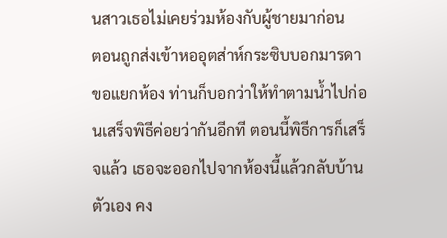นสาวเธอไม่เคยร่วมห้องกับผู้ชายมาก่อน
ตอนถูกส่งเข้าหออุตส่าห์กระซิบบอกมารดาขอแยกห้อง ท่านก็บอกว่าให้ทำตามน้ำไปก่อนเสร็จพิธีค่อยว่ากันอีกที ตอนนี้พิธีการก็เสร็จแล้ว เธอจะออกไปจากห้องนี้แล้วกลับบ้านตัวเอง คง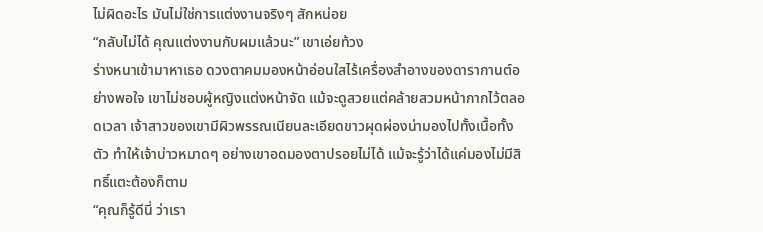ไม่ผิดอะไร มันไม่ใช่การแต่งงานจริงๆ สักหน่อย
“กลับไม่ได้ คุณแต่งงานกับผมแล้วนะ” เขาเอ่ยท้วง
ร่างหนาเข้ามาหาเธอ ดวงตาคมมองหน้าอ่อนใสไร้เครื่องสำอางของดารากานต์อย่างพอใจ เขาไม่ชอบผู้หญิงแต่งหน้าจัด แม้จะดูสวยแต่คล้ายสวมหน้ากากไว้ตลอดเวลา เจ้าสาวของเขามีผิวพรรณเนียนละเอียดขาวผุดผ่องน่ามองไปทั้งเนื้อทั้งตัว ทำให้เจ้าบ่าวหมาดๆ อย่างเขาอดมองตาปรอยไม่ได้ แม้จะรู้ว่าได้แค่มองไม่มีสิทธิ์แตะต้องก็ตาม
“คุณก็รู้ดีนี่ ว่าเรา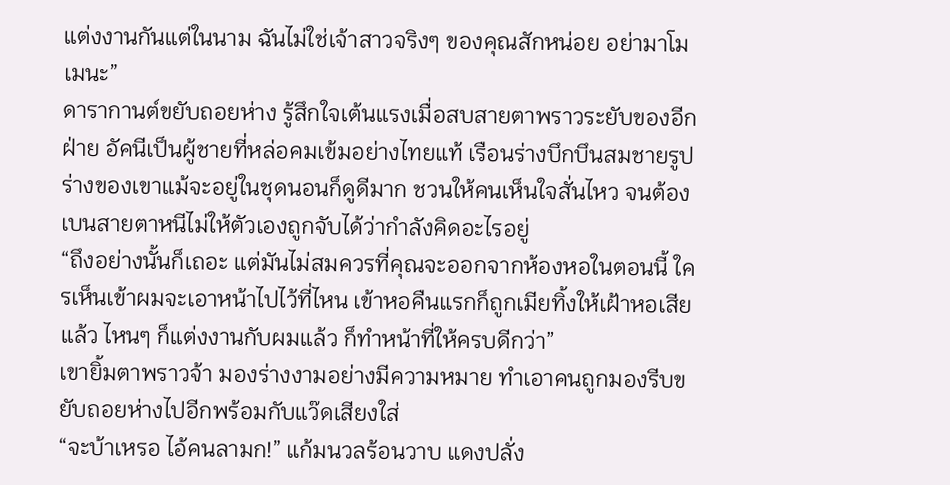แต่งงานกันแต่ในนาม ฉันไม่ใช่เจ้าสาวจริงๆ ของคุณสักหน่อย อย่ามาโมเมนะ”
ดารากานต์ขยับถอยห่าง รู้สึกใจเต้นแรงเมื่อสบสายตาพราวระยับของอีกฝ่าย อัคนีเป็นผู้ชายที่หล่อคมเข้มอย่างไทยแท้ เรือนร่างบึกบึนสมชายรูปร่างของเขาแม้จะอยู่ในชุดนอนก็ดูดีมาก ชวนให้คนเห็นใจสั่นไหว จนต้องเบนสายตาหนีไม่ให้ตัวเองถูกจับได้ว่ากำลังคิดอะไรอยู่
“ถึงอย่างนั้นก็เถอะ แต่มันไม่สมควรที่คุณจะออกจากห้องหอในตอนนี้ ใครเห็นเข้าผมจะเอาหน้าไปไว้ที่ไหน เข้าหอคืนแรกก็ถูกเมียทิ้งให้เฝ้าหอเสียแล้ว ไหนๆ ก็แต่งงานกับผมแล้ว ก็ทำหน้าที่ให้ครบดีกว่า”
เขายิ้มตาพราวจ้า มองร่างงามอย่างมีความหมาย ทำเอาคนถูกมองรีบขยับถอยห่างไปอีกพร้อมกับแว๊ดเสียงใส่
“จะบ้าเหรอ ไอ้คนลามก!” แก้มนวลร้อนวาบ แดงปลั่ง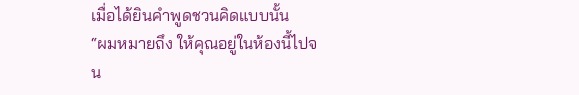เมื่อได้ยินคำพูดชวนคิดแบบนั้น
“ผมหมายถึง ให้คุณอยู่ในห้องนี้ไปจน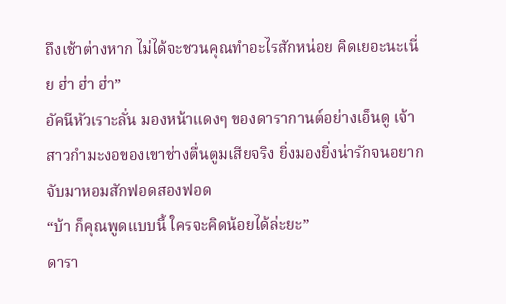ถึงเช้าต่างหาก ไม่ได้จะชวนคุณทำอะไรสักหน่อย คิดเยอะนะเนี่ย ฮ่า ฮ่า ฮ่า”
อัคนีหัวเราะลั่น มองหน้าแดงๆ ของดารากานต์อย่างเอ็นดู เจ้าสาวกำมะงอของเขาช่างตื่นตูมเสียจริง ยิ่งมองยิ่งน่ารักจนอยากจับมาหอมสักฟอดสองฟอด
“บ้า ก็คุณพูดแบบนี้ ใครจะคิดน้อยได้ล่ะยะ”
ดารา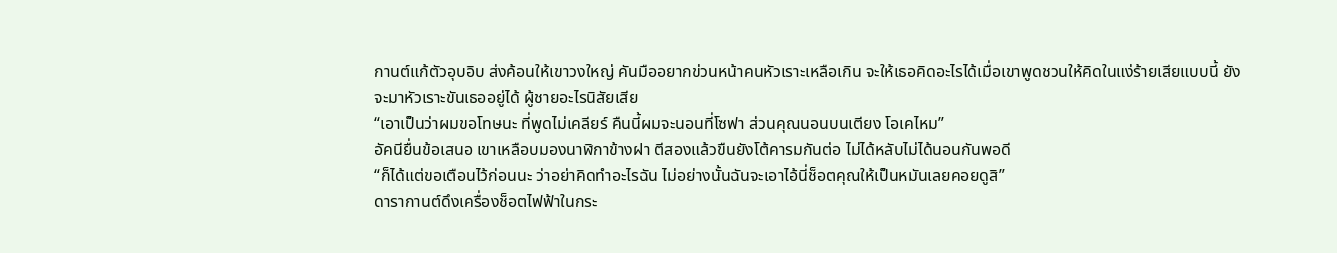กานต์แก้ตัวอุบอิบ ส่งค้อนให้เขาวงใหญ่ คันมืออยากข่วนหน้าคนหัวเราะเหลือเกิน จะให้เธอคิดอะไรได้เมื่อเขาพูดชวนให้คิดในแง่ร้ายเสียแบบนี้ ยังจะมาหัวเราะขันเธออยู่ได้ ผู้ชายอะไรนิสัยเสีย
“เอาเป็นว่าผมขอโทษนะ ที่พูดไม่เคลียร์ คืนนี้ผมจะนอนที่โซฟา ส่วนคุณนอนบนเตียง โอเคไหม”
อัคนียื่นข้อเสนอ เขาเหลือบมองนาฬิกาข้างฝา ตีสองแล้วขืนยังโต้คารมกันต่อ ไม่ได้หลับไม่ได้นอนกันพอดี
“ก็ได้แต่ขอเตือนไว้ก่อนนะ ว่าอย่าคิดทำอะไรฉัน ไม่อย่างนั้นฉันจะเอาไอ้นี่ช็อตคุณให้เป็นหมันเลยคอยดูสิ”
ดารากานต์ดึงเครื่องช็อตไฟฟ้าในกระ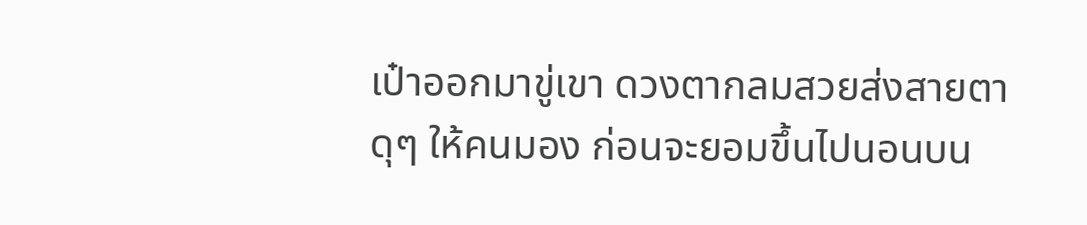เป๋าออกมาขู่เขา ดวงตากลมสวยส่งสายตาดุๆ ให้คนมอง ก่อนจะยอมขึ้นไปนอนบน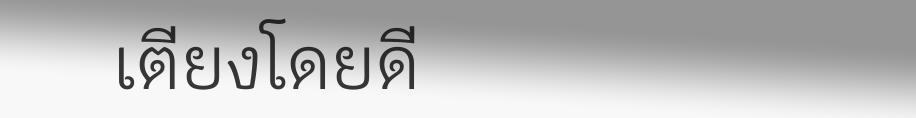เตียงโดยดี